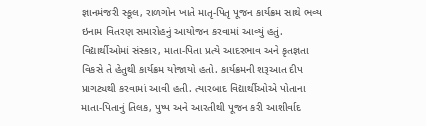જ્ઞાનમંજરી સ્કૂલ, રાળગોન ખાતે માતૃ-પિતૃ પૂજન કાર્યક્રમ સાથે ભવ્ય ઇનામ વિતરણ સમારોહનું આયોજન કરવામાં આવ્યું હતું. વિદ્યાર્થીઓમાં સંસ્કાર, માતા-પિતા પ્રત્યે આદરભાવ અને કૃતજ્ઞતા વિકસે તે હેતુથી કાર્યક્રમ યોજાયો હતો. કાર્યક્રમની શરૂઆત દીપ પ્રાગટ્યથી કરવામાં આવી હતી. ત્યારબાદ વિદ્યાર્થીઓએ પોતાના માતા-પિતાનું તિલક, પુષ્પ અને આરતીથી પૂજન કરી આશીર્વાદ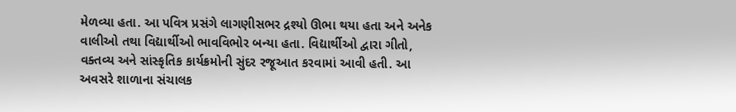મેળવ્યા હતા. આ પવિત્ર પ્રસંગે લાગણીસભર દ્રશ્યો ઊભા થયા હતા અને અનેક વાલીઓ તથા વિદ્યાર્થીઓ ભાવવિભોર બન્યા હતા. વિદ્યાર્થીઓ દ્વારા ગીતો, વક્તવ્ય અને સાંસ્કૃતિક કાર્યક્રમોની સુંદર રજૂઆત કરવામાં આવી હતી. આ અવસરે શાળાના સંચાલક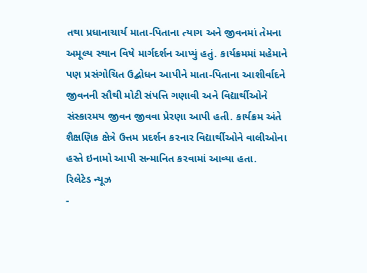તથા પ્રધાનાચાર્ય માતા-પિતાના ત્યાગ અને જીવનમાં તેમના અમૂલ્ય સ્થાન વિષે માર્ગદર્શન આપ્યું હતું. કાર્યક્રમમાં મહેમાને પણ પ્રસંગોચિત ઉદ્બોધન આપીને માતા-પિતાના આશીર્વાદને જીવનની સૌથી મોટી સંપત્તિ ગણાવી અને વિદ્યાર્થીઓને સંસ્કારમય જીવન જીવવા પ્રેરણા આપી હતી. કાર્યક્રમ અંતે શૈક્ષણિક ક્ષેત્રે ઉત્તમ પ્રદર્શન કરનાર વિદ્યાર્થીઓને વાલીઓના હસ્તે ઇનામો આપી સન્માનિત કરવામાં આવ્યા હતા.
રિલેટેડ ન્યૂઝ
-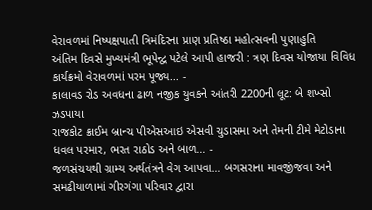વેરાવળમાં નિષ્પક્ષપાતી ત્રિમંદિરના પ્રાણ પ્રતિષ્ઠા મહોત્સવની પુણાહુતિ
અંતિમ દિવસે મુખ્યમંત્રી ભૂપેન્દ્વ પટેલે આપી હાજરી : ત્રણ દિવસ યોજાયા વિવિધ કાર્યક્રમો વેરાવળમાં પરમ પૂજ્ય... -
કાલાવડ રોડ અવધના ઢાળ નજીક યુવકને આંતરી 2200ની લૂટ: બે શખ્સો ઝડપાયા
રાજકોટ ક્રાઈમ બ્રાન્ચ પીએસઆઇ એસવી ચુડાસમા અને તેમની ટીમે મેટોડાના ધવલ પરમાર, ભરત રાઠોડ અને બાળ... -
જળસંચયથી ગ્રામ્ય અર્થતંત્રને વેગ આપવા… બગસરાના માવજીંજવા અને સમઢીયાળામાં ગીરગંગા પરિવાર દ્વારા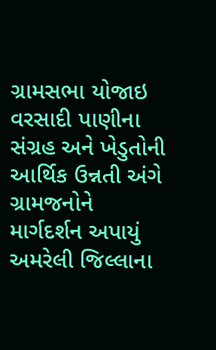ગ્રામસભા યોજાઇ
વરસાદી પાણીના સંગ્રહ અને ખેડુતોની આર્થિક ઉન્નતી અંગે ગ્રામજનોને માર્ગદર્શન અપાયું અમરેલી જિલ્લાના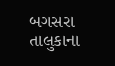બગસરા તાલુકાના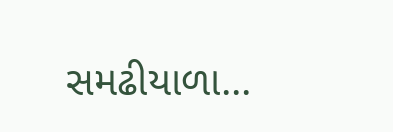સમઢીયાળા...